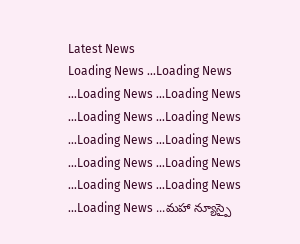Latest News
Loading News ...Loading News ...Loading News ...Loading News ...Loading News ...Loading News ...Loading News ...Loading News ...Loading News ...Loading News ...Loading News ...Loading News ...Loading News ...మహా న్యూస్పై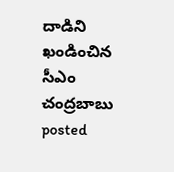దాడిని ఖండించిన సీఎం చంద్రబాబు
posted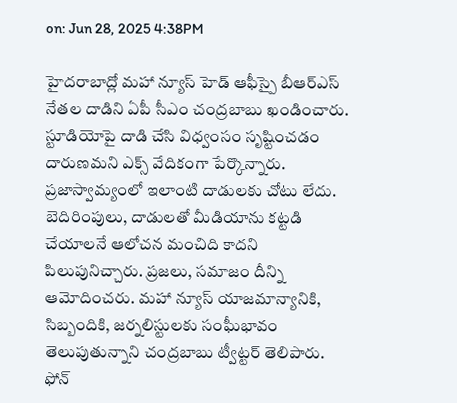on: Jun 28, 2025 4:38PM

హైదరాబాద్లో మహా న్యూస్ హెడ్ ఆఫీస్పై బీఆర్ఎస్ నేతల దాడిని ఏపీ సీఎం చంద్రబాబు ఖండించారు. స్టూడియోపై దాడి చేసి విధ్వంసం సృష్టించడం దారుణమని ఎక్స్ వేదికంగా పేర్కొన్నారు. ప్రజాస్వామ్యంలో ఇలాంటి దాడులకు చోటు లేదు. బెదిరింపులు, దాడులతో మీడియాను కట్టడి చేయాలనే ఆలోచన మంచిది కాదని పిలుపునిచ్చారు. ప్రజలు, సమాజం దీన్ని ఆమోదించరు. మహా న్యూస్ యాజమాన్యానికి, సిబ్బందికి, జర్నలిస్టులకు సంఘీభావం తెలుపుతున్నాని చంద్రబాబు ట్వీట్టర్ తెలిపారు.
ఫోన్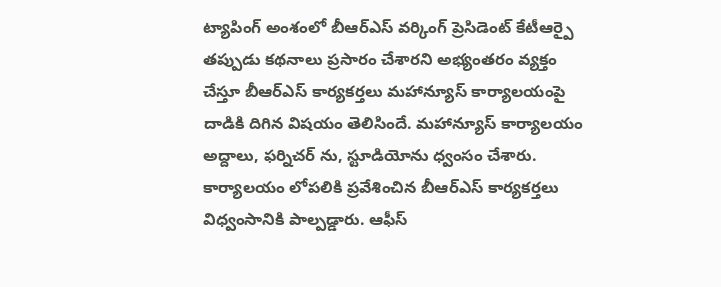ట్యాపింగ్ అంశంలో బీఆర్ఎస్ వర్కింగ్ ప్రెసిడెంట్ కేటీఆర్పై తప్పుడు కథనాలు ప్రసారం చేశారని అభ్యంతరం వ్యక్తం చేస్తూ బీఆర్ఎస్ కార్యకర్తలు మహాన్యూస్ కార్యాలయంపై దాడికి దిగిన విషయం తెలిసిందే. మహాన్యూస్ కార్యాలయం అద్దాలు, ఫర్నిచర్ ను, స్టూడియోను ధ్వంసం చేశారు. కార్యాలయం లోపలికి ప్రవేశించిన బీఆర్ఎస్ కార్యకర్తలు విధ్వంసానికి పాల్పడ్డారు. ఆఫీస్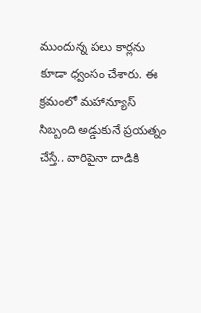ముందున్న పలు కార్లను కూడా ధ్వంసం చేశారు. ఈ క్రమంలో మహాన్యూస్ సిబ్బంది అడ్డుకునే ప్రయత్నం చేస్తే.. వారిపైనా దాడికి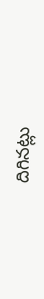దిగినట్లు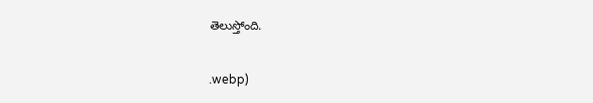తెలుస్తోంది.


.webp)